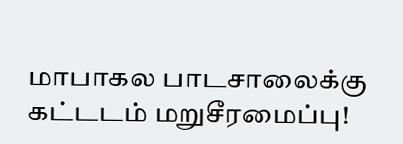மாபாகல பாடசாலைக்கு கட்டடம் மறுசீரமைப்பு!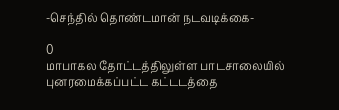-செந்தில் தொண்டமான் நடவடிக்கை-

0
மாபாகல தோட்டத்திலுள்ள பாடசாலையில் புனரமைக்கப்பட்ட கட்டடத்தை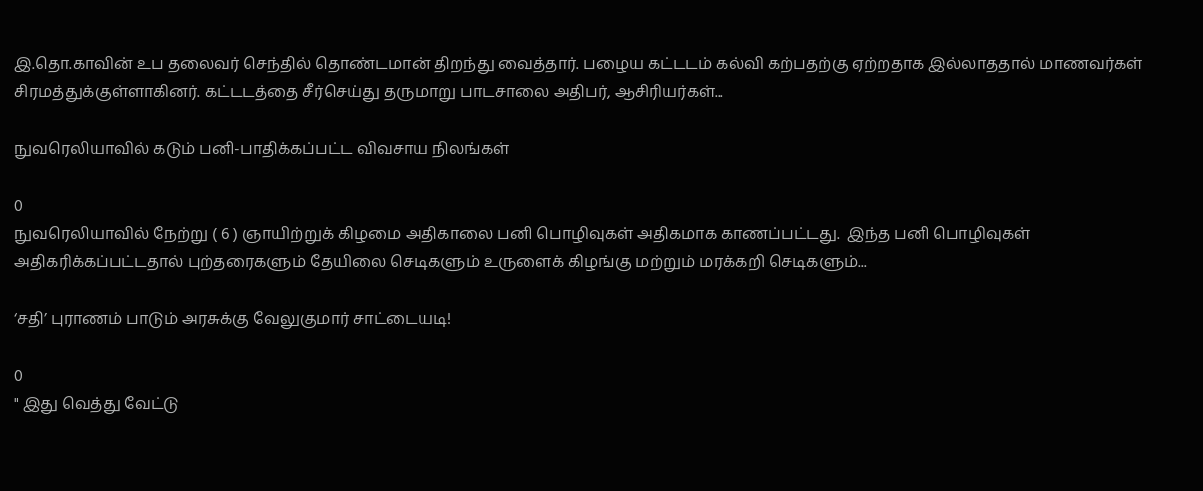இ.தொ.காவின் உப தலைவர் செந்தில் தொண்டமான் திறந்து வைத்தார். பழைய கட்டடம் கல்வி கற்பதற்கு ஏற்றதாக இல்லாததால் மாணவர்கள் சிரமத்துக்குள்ளாகினர். கட்டடத்தை சீர்செய்து தருமாறு பாடசாலை அதிபர், ஆசிரியர்கள்...

நுவரெலியாவில் கடும் பனி-பாதிக்கப்பட்ட விவசாய நிலங்கள்

0
நுவரெலியாவில் நேற்று ( 6 ) ஞாயிற்றுக் கிழமை அதிகாலை பனி பொழிவுகள் அதிகமாக காணப்பட்டது.  இந்த பனி பொழிவுகள் அதிகரிக்கப்பட்டதால் புற்தரைகளும் தேயிலை செடிகளும் உருளைக் கிழங்கு மற்றும் மரக்கறி செடிகளும்...

‘சதி’ புராணம் பாடும் அரசுக்கு வேலுகுமார் சாட்டையடி!

0
" இது வெத்து வேட்டு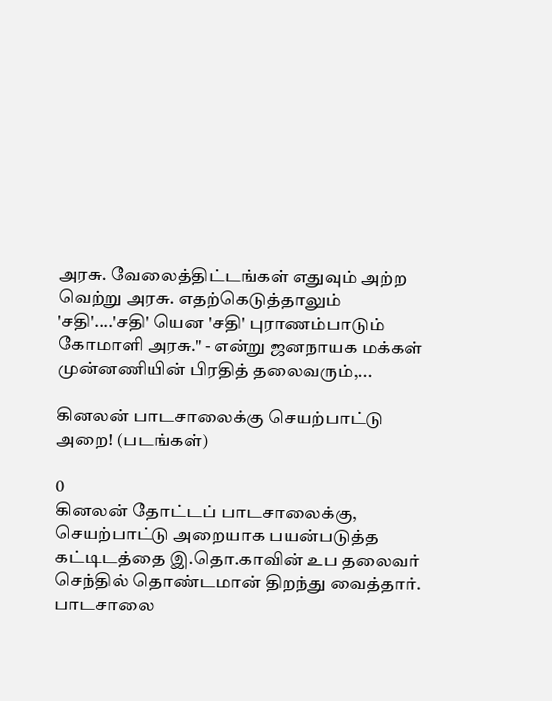அரசு. வேலைத்திட்டங்கள் எதுவும் அற்ற வெற்று அரசு. எதற்கெடுத்தாலும் 'சதி'....'சதி' யென 'சதி' புராணம்பாடும் கோமாளி அரசு." - என்று ஜனநாயக மக்கள் முன்னணியின் பிரதித் தலைவரும்,...

கினலன் பாடசாலைக்கு செயற்பாட்டு அறை! (படங்கள்)

0
கினலன் தோட்டப் பாடசாலைக்கு, செயற்பாட்டு அறையாக பயன்படுத்த கட்டிடத்தை இ.தொ.காவின் உப தலைவர் செந்தில் தொண்டமான் திறந்து வைத்தார். பாடசாலை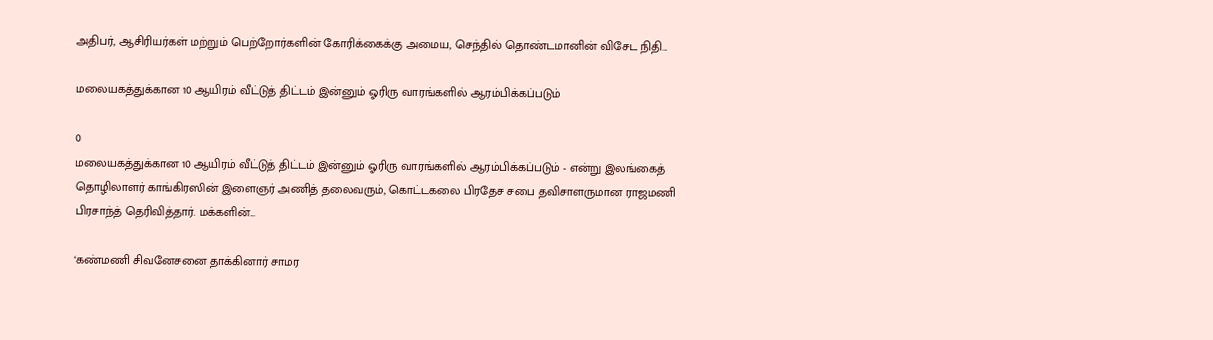அதிபர், ஆசிரியர்கள் மற்றும் பெற்றோர்களின் கோரிக்கைக்கு அமைய, செந்தில் தொண்டமானின் விசேட நிதி...

மலையகத்துக்கான 10 ஆயிரம் வீட்டுத் திட்டம் இன்னும் ஓரிரு வாரங்களில் ஆரம்பிக்கப்படும்

0
மலையகத்துக்கான 10 ஆயிரம் வீட்டுத் திட்டம் இன்னும் ஓரிரு வாரங்களில் ஆரம்பிக்கப்படும் - என்று இலங்கைத் தொழிலாளர் காங்கிரஸின் இளைஞர் அணித் தலைவரும், கொட்டகலை பிரதேச சபை தவிசாளருமான ராஜமணி பிரசாந்த் தெரிவித்தார். மக்களின்...

‘கண்மணி சிவனேசனை தாக்கினார் சாமர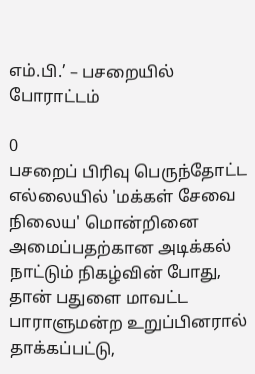எம்.பி.’ – பசறையில் போராட்டம்

0
பசறைப் பிரிவு பெருந்தோட்ட எல்லையில் 'மக்கள் சேவை நிலைய' மொன்றினை அமைப்பதற்கான அடிக்கல் நாட்டும் நிகழ்வின் போது, தான் பதுளை மாவட்ட பாராளுமன்ற உறுப்பினரால் தாக்கப்பட்டு,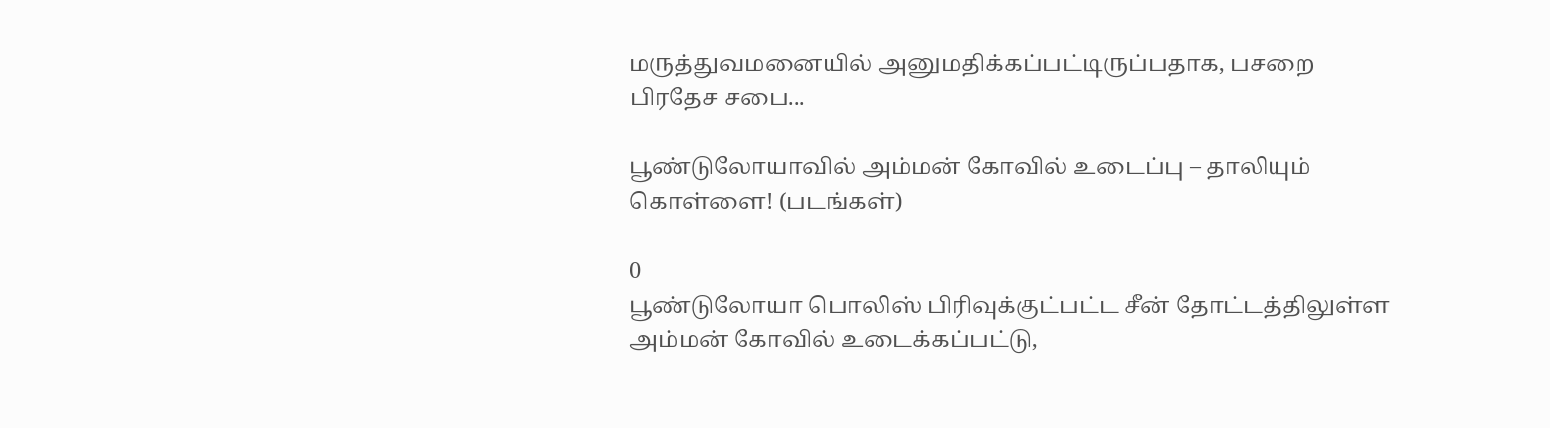மருத்துவமனையில் அனுமதிக்கப்பட்டிருப்பதாக, பசறை பிரதேச சபை...

பூண்டுலோயாவில் அம்மன் கோவில் உடைப்பு – தாலியும் கொள்ளை! (படங்கள்)

0
பூண்டுலோயா பொலிஸ் பிரிவுக்குட்பட்ட சீன் தோட்டத்திலுள்ள அம்மன் கோவில் உடைக்கப்பட்டு,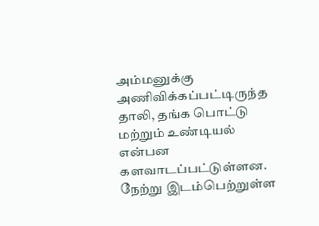அம்மனுக்கு அணிவிக்கப்பட்டிருந்த தாலி, தங்க பொட்டு மற்றும் உண்டியல் என்பன களவாடப்பட்டுள்ளன. நேற்று இடம்பெற்றுள்ள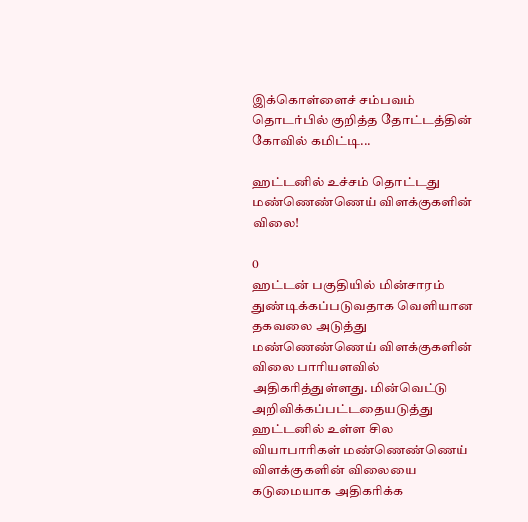இக்கொள்ளைச் சம்பவம் தொடர்பில் குறித்த தோட்டத்தின் கோவில் கமிட்டி...

ஹட்டனில் உச்சம் தொட்டது மண்ணெண்ணெய் விளக்குகளின் விலை!

0
ஹட்டன் பகுதியில் மின்சாரம் துண்டிக்கப்படுவதாக வெளியான தகவலை அடுத்து மண்ணெண்ணெய் விளக்குகளின் விலை பாரியளவில் அதிகரித்துள்ளது. மின்வெட்டு அறிவிக்கப்பட்டதையடுத்து ஹட்டனில் உள்ள சில வியாபாரிகள் மண்ணெண்ணெய் விளக்குகளின் விலையை கடுமையாக அதிகரிக்க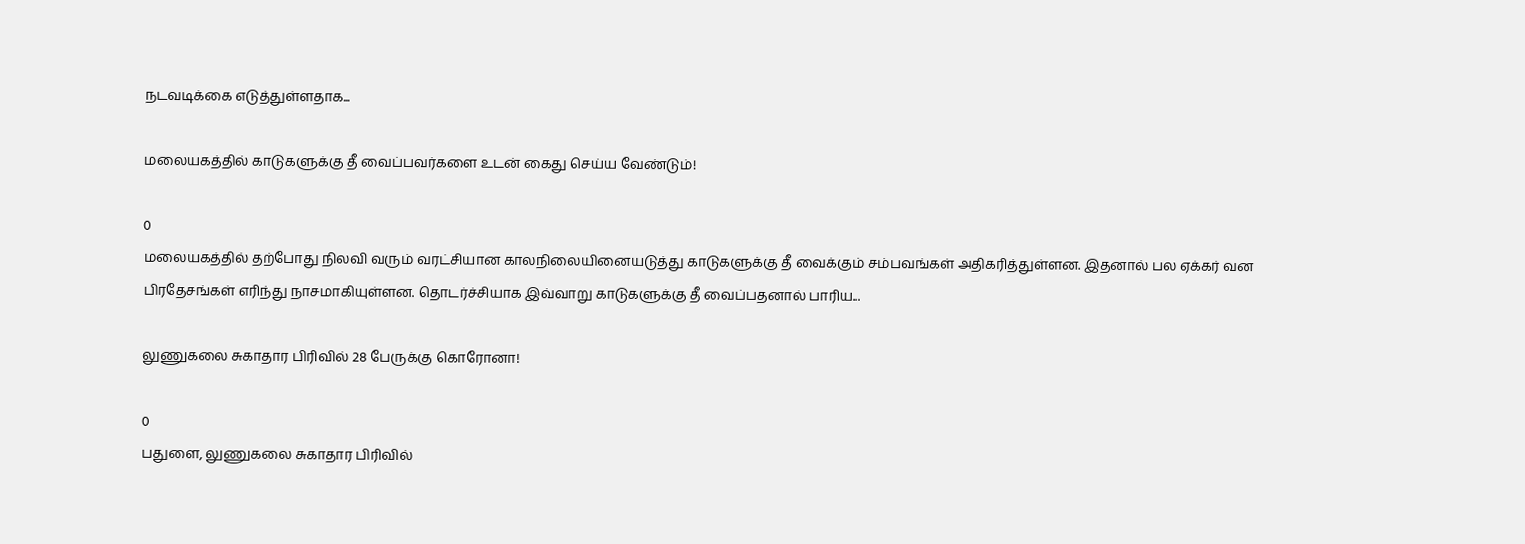நடவடிக்கை எடுத்துள்ளதாக...

மலையகத்தில் காடுகளுக்கு தீ வைப்பவர்களை உடன் கைது செய்ய வேண்டும்!

0
மலையகத்தில் தற்போது நிலவி வரும் வரட்சியான காலநிலையினையடுத்து காடுகளுக்கு தீ வைக்கும் சம்பவங்கள் அதிகரித்துள்ளன. இதனால் பல ஏக்கர் வன பிரதேசங்கள் எரிந்து நாசமாகியுள்ளன. தொடர்ச்சியாக இவ்வாறு காடுகளுக்கு தீ வைப்பதனால் பாரிய...

லுணுகலை சுகாதார பிரிவில் 28 பேருக்கு கொரோனா!

0
பதுளை, லுணுகலை சுகாதார பிரிவில்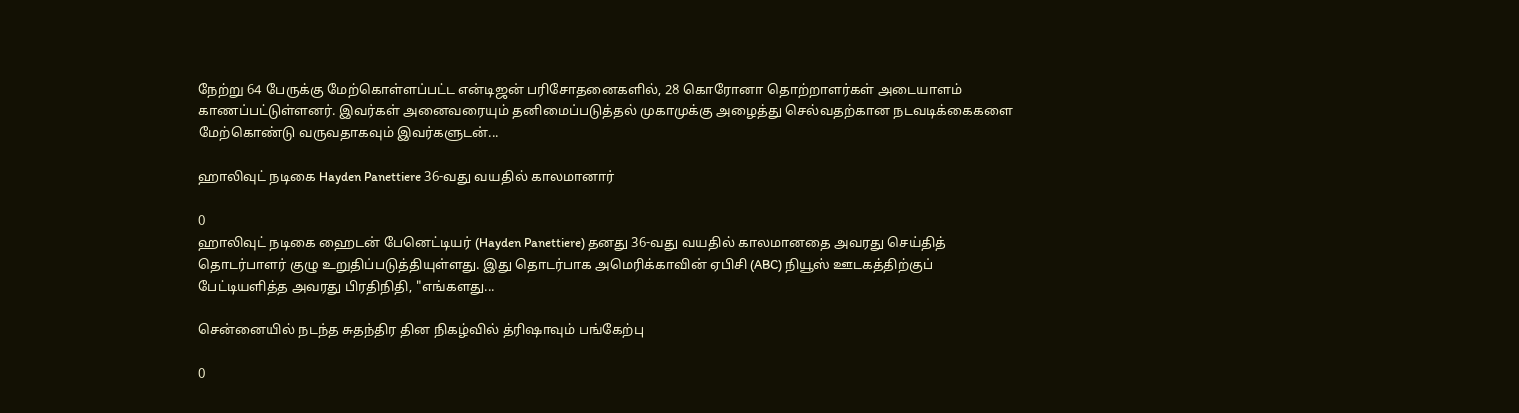நேற்று 64 பேருக்கு மேற்கொள்ளப்பட்ட என்டிஜன் பரிசோதனைகளில், 28 கொரோனா தொற்றாளர்கள் அடையாளம் காணப்பட்டுள்ளனர். இவர்கள் அனைவரையும் தனிமைப்படுத்தல் முகாமுக்கு அழைத்து செல்வதற்கான நடவடிக்கைகளை மேற்கொண்டு வருவதாகவும் இவர்களுடன்...

ஹாலிவுட் நடிகை Hayden Panettiere 36-வது வயதில் காலமானார்

0
ஹாலிவுட் நடிகை ஹைடன் பேனெட்டியர் (Hayden Panettiere) தனது 36-வது வயதில் காலமானதை அவரது செய்தித் தொடர்பாளர் குழு உறுதிப்படுத்தியுள்ளது. இது தொடர்பாக அமெரிக்காவின் ஏபிசி (ABC) நியூஸ் ஊடகத்திற்குப் பேட்டியளித்த அவரது பிரதிநிதி, "எங்களது...

சென்னையில் நடந்த சுதந்திர தின நிகழ்வில் த்ரிஷாவும் பங்கேற்பு

0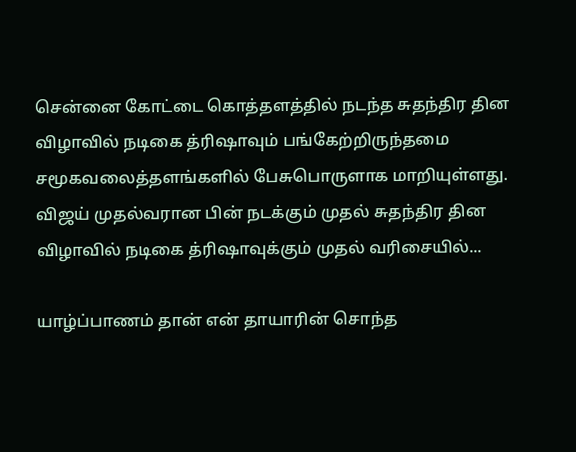சென்னை கோட்டை கொத்தளத்தில் நடந்த சுதந்திர தின விழாவில் நடிகை த்ரிஷாவும் பங்கேற்றிருந்தமை சமூகவலைத்தளங்களில் பேசுபொருளாக மாறியுள்ளது. விஜய் முதல்வரான பின் நடக்கும் முதல் சுதந்திர தின விழாவில் நடிகை த்ரிஷாவுக்கும் முதல் வரிசையில்...

யாழ்ப்பாணம் தான் என் தாயாரின் சொந்த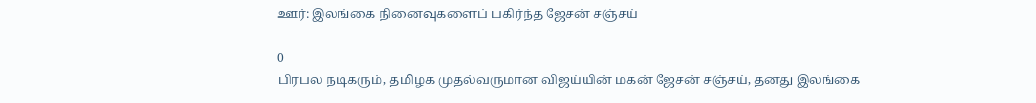ஊர்: இலங்கை நினைவுகளைப் பகிர்ந்த ஜேசன் சஞ்சய்

0
பிரபல நடிகரும், தமிழக முதல்வருமான விஜய்யின் மகன் ஜேசன் சஞ்சய், தனது இலங்கை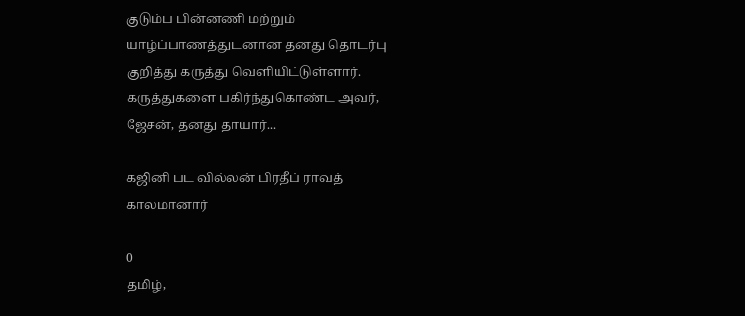குடும்ப பின்னணி மற்றும் யாழ்ப்பாணத்துடனான தனது தொடர்பு குறித்து கருத்து வெளியிட்டுள்ளார். கருத்துகளை பகிர்ந்துகொண்ட அவர், ஜேசன், தனது தாயார்...

கஜினி பட வில்லன் பிரதீப் ராவத் காலமானார்

0
தமிழ்,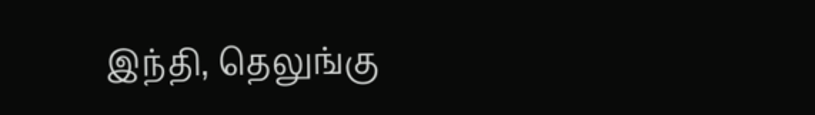இந்தி, தெலுங்கு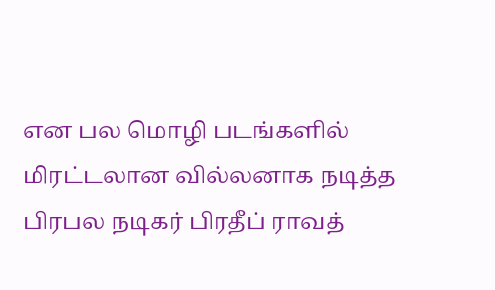என பல மொழி படங்களில் மிரட்டலான வில்லனாக நடித்த பிரபல நடிகர் பிரதீப் ராவத்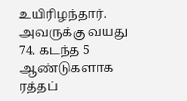உயிரிழந்தார். அவருக்கு வயது 74. கடந்த 5 ஆண்டுகளாக ரத்தப்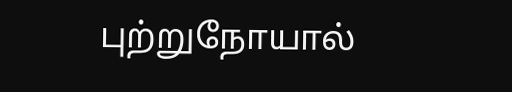புற்றுநோயால்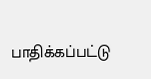பாதிக்கப்பட்டு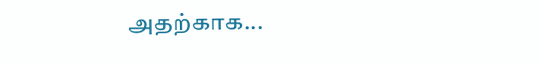அதற்காக...